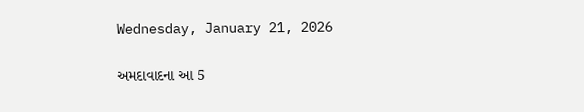Wednesday, January 21, 2026

અમદાવાદના આ 5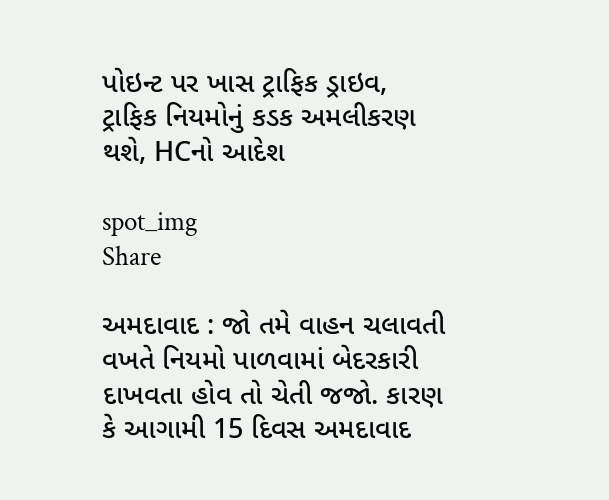પોઇન્ટ પર ખાસ ટ્રાફિક ડ્રાઇવ, ટ્રાફિક નિયમોનું કડક અમલીકરણ થશે, HCનો આદેશ

spot_img
Share

અમદાવાદ : જો તમે વાહન ચલાવતી વખતે નિયમો પાળવામાં બેદરકારી દાખવતા હોવ તો ચેતી જજો. કારણ કે આગામી 15 દિવસ અમદાવાદ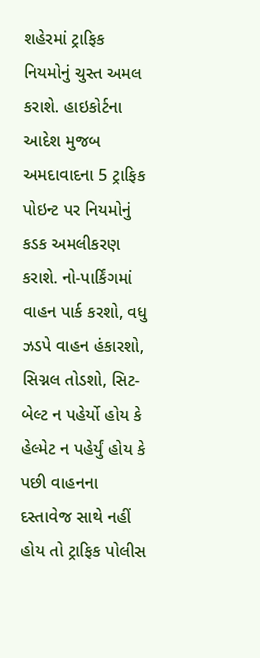શહેરમાં ટ્રાફિક નિયમોનું ચુસ્ત અમલ કરાશે. હાઇકોર્ટના આદેશ મુજબ અમદાવાદના 5 ટ્રાફિક પોઇન્ટ પર નિયમોનું કડક અમલીકરણ કરાશે. નો-પાર્કિંગમાં વાહન પાર્ક કરશો, વધુ ઝડપે વાહન હંકારશો, સિગ્નલ તોડશો, સિટ-બેલ્ટ ન પહેર્યો હોય કે હેલ્મેટ ન પહેર્યું હોય કે પછી વાહનના દસ્તાવેજ સાથે નહીં હોય તો ટ્રાફિક પોલીસ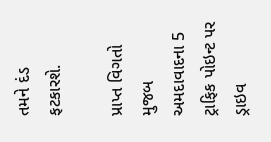તમને દંડ ફટકારશે.

પ્રાપ્ત વિગતો મુજબ અમદાવાદના 5 ટ્રાફિક પોઇન્ટ પર ડ્રાઇવ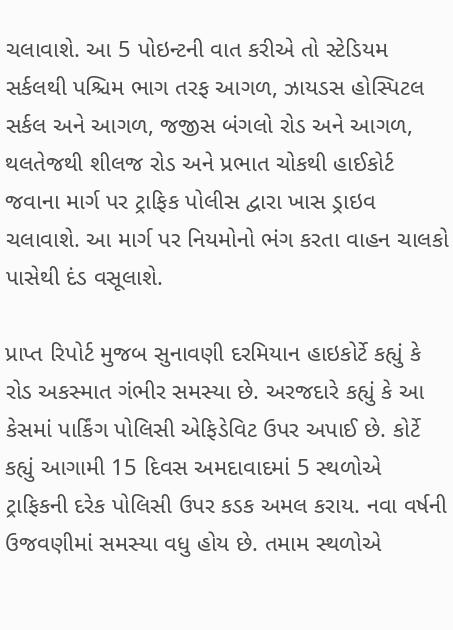ચલાવાશે. આ 5 પોઇન્ટની વાત કરીએ તો સ્ટેડિયમ સર્કલથી પશ્ચિમ ભાગ તરફ આગળ, ઝાયડસ હોસ્પિટલ સર્કલ અને આગળ, જજીસ બંગલો રોડ અને આગળ, થલતેજથી શીલજ રોડ અને પ્રભાત ચોકથી હાઈકોર્ટ જવાના માર્ગ પર ટ્રાફિક પોલીસ દ્વારા ખાસ ડ્રાઇવ ચલાવાશે. આ માર્ગ પર નિયમોનો ભંગ કરતા વાહન ચાલકો પાસેથી દંડ વસૂલાશે.

પ્રાપ્ત રિપોર્ટ મુજબ સુનાવણી દરમિયાન હાઇકોર્ટે કહ્યું કે રોડ અકસ્માત ગંભીર સમસ્યા છે. અરજદારે કહ્યું કે આ કેસમાં પાર્કિંગ પોલિસી એફિડેવિટ ઉપર અપાઈ છે. કોર્ટે કહ્યું આગામી 15 દિવસ અમદાવાદમાં 5 સ્થળોએ ટ્રાફિકની દરેક પોલિસી ઉપર કડક અમલ કરાય. નવા વર્ષની ઉજવણીમાં સમસ્યા વધુ હોય છે. તમામ સ્થળોએ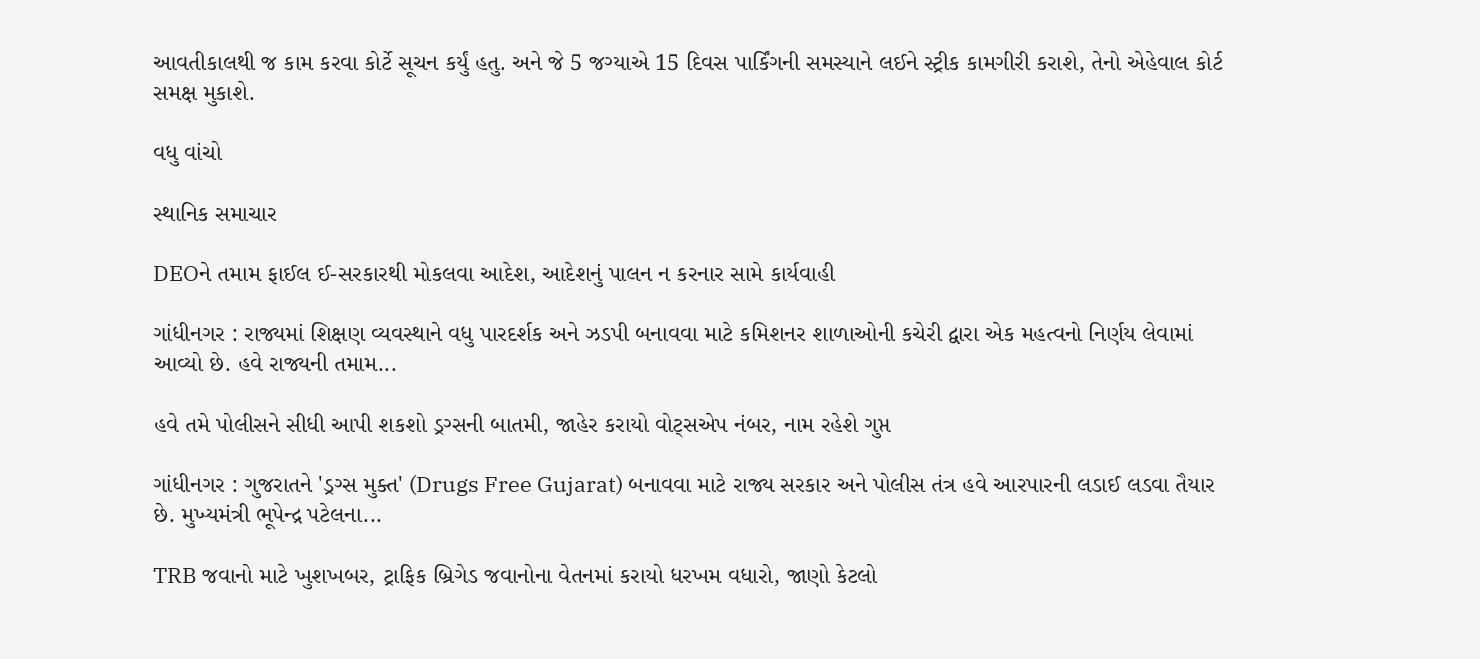આવતીકાલથી જ કામ કરવા કોર્ટે સૂચન કર્યું હતુ. અને જે 5 જગ્યાએ 15 દિવસ પાર્કિંગની સમસ્યાને લઈને સ્ટ્રીક કામગીરી કરાશે, તેનો એહેવાલ કોર્ટ સમક્ષ મુકાશે.

વધુ વાંચો

સ્થાનિક સમાચાર

DEOને તમામ ફાઈલ ઈ-સરકારથી મોકલવા આદેશ, આદેશનું પાલન ન કરનાર સામે કાર્યવાહી

ગાંધીનગર : રાજ્યમાં શિક્ષણ વ્યવસ્થાને વધુ પારદર્શક અને ઝડપી બનાવવા માટે કમિશનર શાળાઓની કચેરી દ્વારા એક મહત્વનો નિર્ણય લેવામાં આવ્યો છે. હવે રાજ્યની તમામ...

હવે તમે પોલીસને સીધી આપી શકશો ડ્રગ્સની બાતમી, જાહેર કરાયો વોટ્સએપ નંબર, નામ રહેશે ગુપ્ત

ગાંધીનગર : ગુજરાતને 'ડ્રગ્સ મુક્ત' (Drugs Free Gujarat) બનાવવા માટે રાજ્ય સરકાર અને પોલીસ તંત્ર હવે આરપારની લડાઈ લડવા તૈયાર છે. મુખ્યમંત્રી ભૂપેન્દ્ર પટેલના...

TRB જવાનો માટે ખુશખબર, ટ્રાફિક બ્રિગેડ જવાનોના વેતનમાં કરાયો ધરખમ વધારો, જાણો કેટલો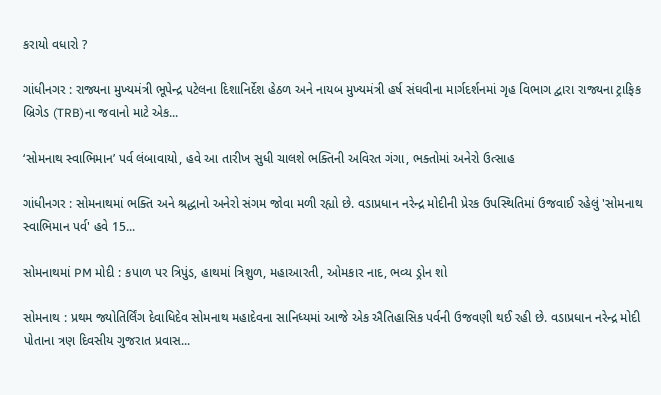કરાયો વધારો ?

ગાંધીનગર : રાજ્યના મુખ્યમંત્રી ભૂપેન્દ્ર પટેલના દિશાનિર્દેશ હેઠળ અને નાયબ મુખ્યમંત્રી હર્ષ સંઘવીના માર્ગદર્શનમાં ગૃહ વિભાગ દ્વારા રાજ્યના ટ્રાફિક બ્રિગેડ (TRB)ના જવાનો માટે એક...

‘સોમનાથ સ્વાભિમાન’ પર્વ લંબાવાયો, હવે આ તારીખ સુધી ચાલશે ભક્તિની અવિરત ગંગા, ભક્તોમાં અનેરો ઉત્સાહ

ગાંધીનગર : સોમનાથમાં ભક્તિ અને શ્રદ્ધાનો અનેરો સંગમ જોવા મળી રહ્યો છે. વડાપ્રધાન નરેન્દ્ર મોદીની પ્રેરક ઉપસ્થિતિમાં ઉજવાઈ રહેલું 'સોમનાથ સ્વાભિમાન પર્વ' હવે 15...

સોમનાથમાં PM મોદી : કપાળ પર ત્રિપુંડ, હાથમાં ત્રિશુળ, મહાઆરતી, ઓમકાર નાદ, ભવ્ય ડ્રોન શો

સોમનાથ : પ્રથમ જ્યોતિર્લિંગ દેવાધિદેવ સોમનાથ મહાદેવના સાનિધ્યમાં આજે એક ઐતિહાસિક પર્વની ઉજવણી થઈ રહી છે. વડાપ્રધાન નરેન્દ્ર મોદી પોતાના ત્રણ દિવસીય ગુજરાત પ્રવાસ...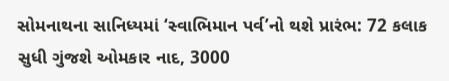સોમનાથના સાનિધ્યમાં ‘સ્વાભિમાન પર્વ’નો થશે પ્રારંભ: 72 કલાક સુધી ગુંજશે ઓમકાર નાદ, 3000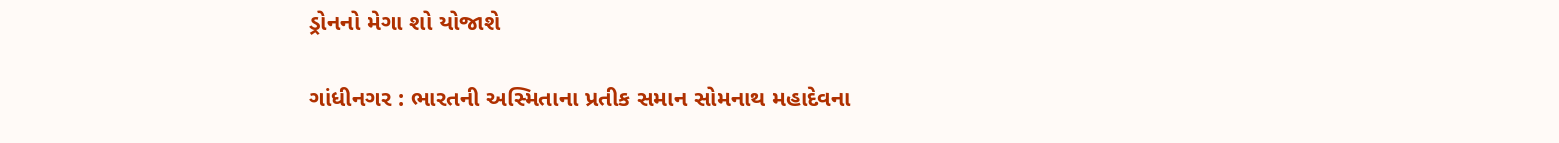ડ્રોનનો મેગા શો યોજાશે

ગાંધીનગર : ભારતની અસ્મિતાના પ્રતીક સમાન સોમનાથ મહાદેવના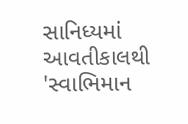સાનિધ્યમાં આવતીકાલથી 'સ્વાભિમાન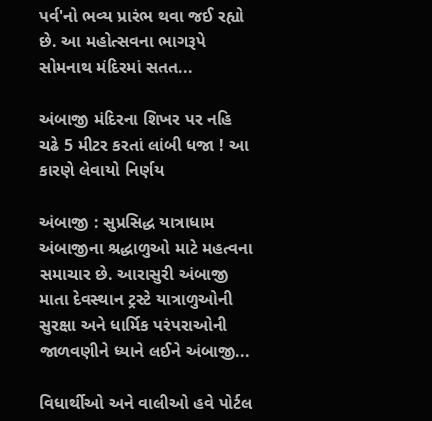પર્વ'નો ભવ્ય પ્રારંભ થવા જઈ રહ્યો છે. આ મહોત્સવના ભાગરૂપે સોમનાથ મંદિરમાં સતત...

અંબાજી મંદિરના શિખર પર નહિ ચઢે 5 મીટર કરતાં લાંબી ધજા ! આ કારણે લેવાયો નિર્ણય

અંબાજી : સુપ્રસિદ્ધ યાત્રાધામ અંબાજીના શ્રદ્ધાળુઓ માટે મહત્વના સમાચાર છે. આરાસુરી અંબાજી માતા દેવસ્થાન ટ્રસ્ટે યાત્રાળુઓની સુરક્ષા અને ધાર્મિક પરંપરાઓની જાળવણીને ધ્યાને લઈને અંબાજી...

વિધાર્થીઓ અને વાલીઓ હવે પોર્ટલ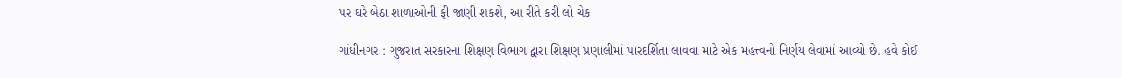પર ઘરે બેઠા શાળાઓની ફી જાણી શકશે, આ રીતે કરી લો ચેક

ગાંધીનગર : ગુજરાત સરકારના શિક્ષણ વિભાગ દ્વારા શિક્ષણ પ્રણાલીમાં પારદર્શિતા લાવવા માટે એક મહત્ત્વનો નિર્ણય લેવામાં આવ્યો છે. હવે કોઈ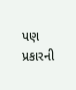પણ પ્રકારની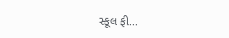સ્કૂલ ફી...